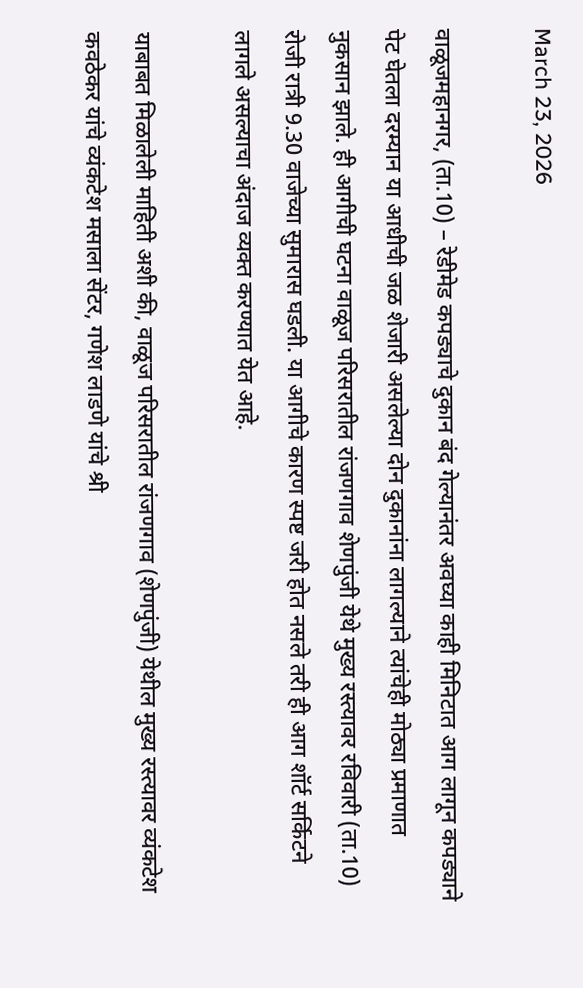March 23, 2026

वाळूजमहानगर, (ता.10) – रेडीमेड कपड्याचे दुकान बंद गेल्यानंतर अवघ्या काही मिनिटात आग लागून कपड्याने पेट घेतला दरम्यान या आधीची जळ शेजारी असलेल्या दोन दुकानांना लागल्याने त्यांचेही मोठ्या प्रमाणात नुकसान झाले. ही आगीची घटना वाळूज परिसरातील रांजणगाव शेणपुंजी येथे मुख्य रस्त्यावर रविवारी (ता.10) रोजी रात्री 9.30 वाजेच्या सुमारास घडली. या आगीचे कारण स्पष्ट जरी होत नसले तरी ही आग शॉर्ट सर्किटने लागले असल्याचा अंदाज व्यक्त करण्यात येत आहे.

याबाबत मिळालेली माहिती अशी की, वाळूज परिसरातील रांजणगाव (शेणपुंजी) येथील मुख्य रस्त्यावर व्यंकटेश कवठेकर यांचे व्यंकटेश मसाला सेंटर, गणेश लाडणे यांचे श्री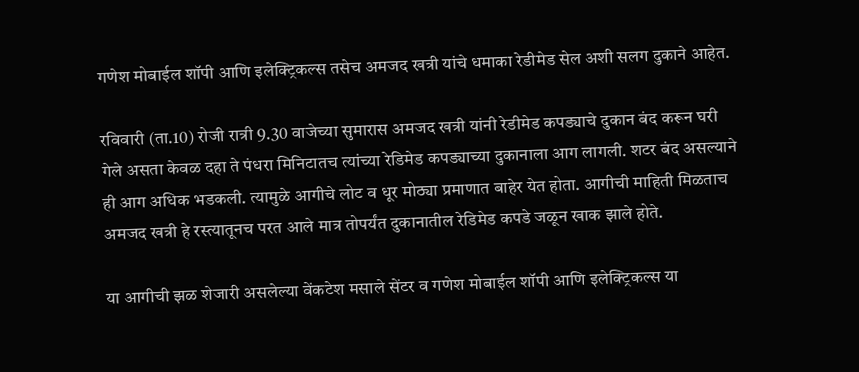गणेश मोबाईल शॉपी आणि इलेक्ट्रिकल्स तसेच अमजद खत्री यांचे धमाका रेडीमेड सेल अशी सलग दुकाने आहेत.

रविवारी (ता.10) रोजी रात्री 9.30 वाजेच्या सुमारास अमजद खत्री यांनी रेडीमेड कपड्याचे दुकान बंद करून घरी गेले असता केवळ दहा ते पंधरा मिनिटातच त्यांच्या रेडिमेड कपड्याच्या दुकानाला आग लागली. शटर बंद असल्याने ही आग अधिक भडकली. त्यामुळे आगीचे लोट व धूर मोठ्या प्रमाणात बाहेर येत होता. आगीची माहिती मिळताच अमजद खत्री हे रस्त्यातूनच परत आले मात्र तोपर्यंत दुकानातील रेडिमेड कपडे जळून खाक झाले होते.

या आगीची झळ शेजारी असलेल्या वेंकटेश मसाले सेंटर व गणेश मोबाईल शॉपी आणि इलेक्ट्रिकल्स या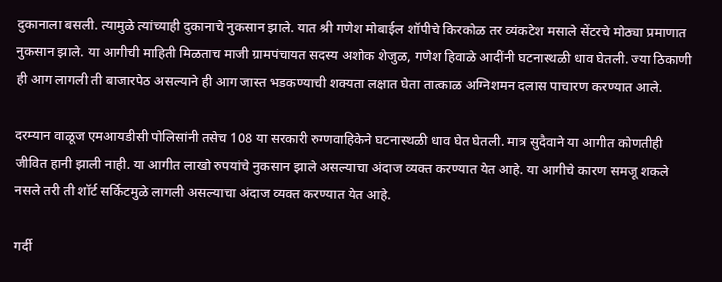दुकानाला बसली. त्यामुळे त्यांच्याही दुकानाचे नुकसान झाले. यात श्री गणेश मोबाईल शॉपीचे किरकोळ तर व्यंकटेश मसाले सेंटरचे मोठ्या प्रमाणात नुकसान झाले. या आगीची माहिती मिळताच माजी ग्रामपंचायत सदस्य अशोक शेजुळ, गणेश हिवाळे आदींनी घटनास्थळी धाव घेतली. ज्या ठिकाणी ही आग लागली ती बाजारपेठ असल्याने ही आग जास्त भडकण्याची शक्यता लक्षात घेता तात्काळ अग्निशमन दलास पाचारण करण्यात आले.

दरम्यान वाळूज एमआयडीसी पोलिसांनी तसेच 108 या सरकारी रुग्णवाहिकेने घटनास्थळी धाव घेत घेतली. मात्र सुदैवाने या आगीत कोणतीही जीवित हानी झाली नाही. या आगीत लाखो रुपयांचे नुकसान झाले असल्याचा अंदाज व्यक्त करण्यात येत आहे. या आगीचे कारण समजू शकले नसले तरी ती शॉर्ट सर्किटमुळे लागली असल्याचा अंदाज व्यक्त करण्यात येत आहे.

गर्दी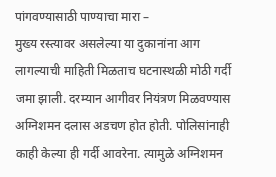पांगवण्यासाठी पाण्याचा मारा –
मुख्य रस्त्यावर असलेल्या या दुकानांना आग लागल्याची माहिती मिळताच घटनास्थळी मोठी गर्दी जमा झाली. दरम्यान आगीवर नियंत्रण मिळवण्यास अग्निशमन दलास अडचण होत होती. पोलिसांनाही काही केल्या ही गर्दी आवरेना. त्यामुळे अग्निशमन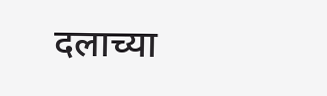दलाच्या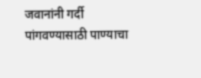जवानांनी गर्दी पांगवण्यासाठी पाण्याचा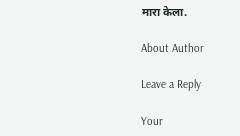मारा केला.

About Author

Leave a Reply

Your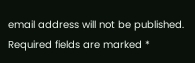email address will not be published. Required fields are marked *